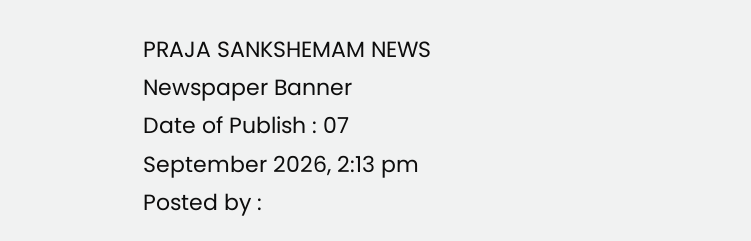PRAJA SANKSHEMAM NEWS
Newspaper Banner
Date of Publish : 07 September 2026, 2:13 pm Posted by :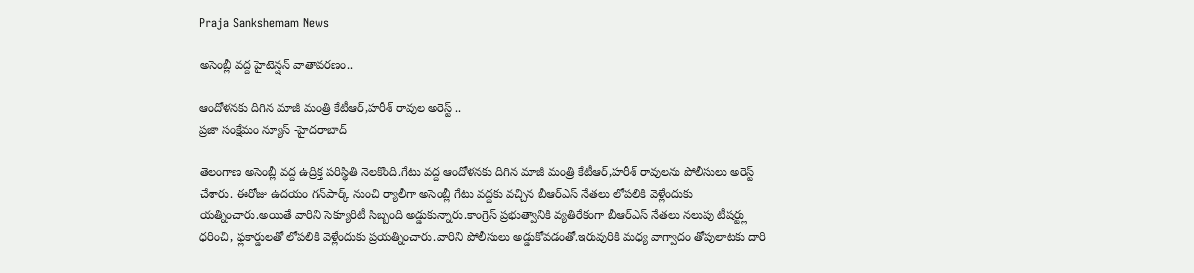Praja Sankshemam News

అసెంబ్లీ వద్ద హైటెన్షన్ వాతావరణం..

ఆందోళనకు దిగిన మాజీ మంత్రి కేటీఆర్‌,హరీశ్ రావుల అరెస్ట్ ..
ప్రజా సంక్షేమం న్యూస్ -హైదరాబాద్

తెలంగాణ అసెంబ్లీ వద్ద ఉద్రిక్త పరిస్థితి నెలకొంది.గేటు వద్ద ఆందోళనకు దిగిన మాజీ మంత్రి కేటీఆర్‌,హరీశ్ రావులను పోలీసులు అరెస్ట్ చేశారు. ఈరోజు ఉదయం గన్‌పార్క్ నుంచి ర్యాలీగా అసెంబ్లీ గేటు వద్దకు వచ్చిన బీఆర్‌ఎస్ నేతలు లోపలికి వెళ్లేందుకు యత్నించారు.అయితే వారిని సెక్యూరిటీ సిబ్బంది అడ్డుకున్నారు.కాంగ్రెస్ ప్రభుత్వానికి వ్యతిరేకంగా బీఆర్‌ఎస్ నేతలు నలుపు టీషర్ట్లు ధరించి, ఫ్లకార్డులతో లోపలికి వెళ్లేందుకు ప్రయత్నించారు.వారిని పోలీసులు అడ్డుకోవడంతో.ఇరువురికి మధ్య వాగ్వాదం తోపులాటకు దారి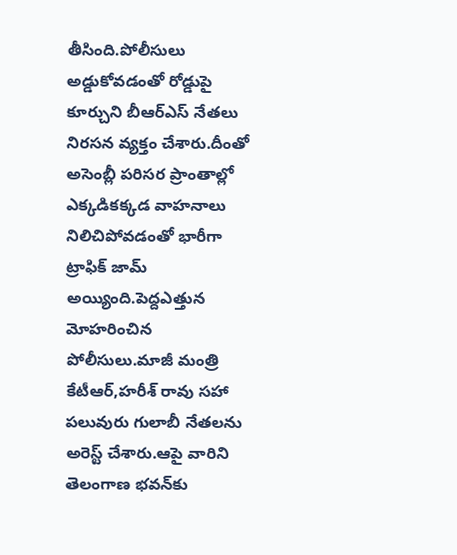తీసింది.పోలీసులు అడ్డుకోవడంతో రోడ్డుపై కూర్చుని బీఆర్‌ఎస్ నేతలు నిరసన వ్యక్తం చేశారు.దీంతో అసెంబ్లీ పరిసర ప్రాంతాల్లో ఎక్కడికక్కడ వాహనాలు నిలిచిపోవడంతో భారీగా ట్రాఫిక్ జామ్ అయ్యింది.పెద్దఎత్తున మోహరించిన పోలీసులు.మాజీ మంత్రి కేటీఆర్,హరీశ్ రావు సహా పలువురు గులాబీ నేతలను అరెస్ట్ చేశారు.ఆపై వారిని తెలంగాణ భవన్‌కు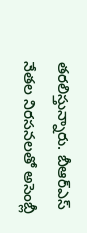తరలిస్తున్నారు. బీఆర్‌ఎస్ నేతల నిరసనలతో అసెంబ్లీ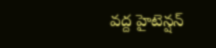వద్ద హైటెన్షన్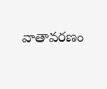వాతావరణం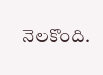నెలకొంది.